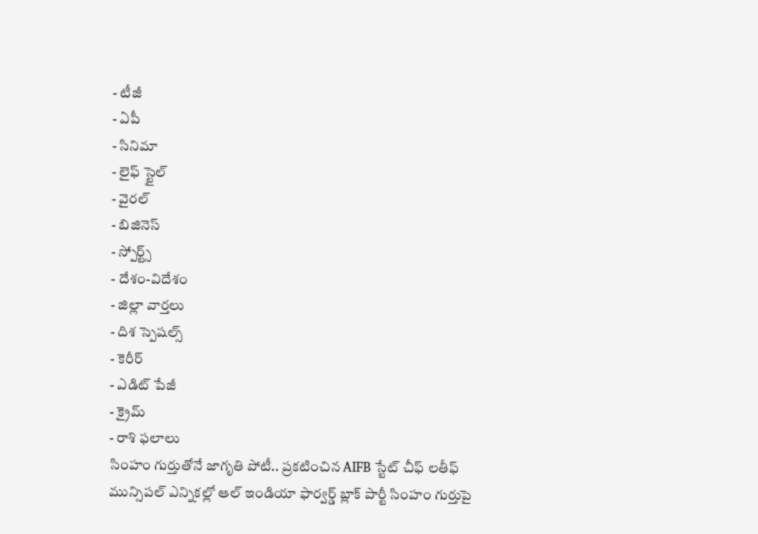- టీజీ
- ఏపీ
- సినిమా
- లైఫ్ స్టైల్
- వైరల్
- బిజినెస్
- స్పోర్ట్స్
- దేశం-విదేశం
- జిల్లా వార్తలు
- దిశ స్పెషల్స్
- కెరీర్
- ఎడిట్ పేజీ
- క్రైమ్
- రాశి ఫలాలు
సింహం గుర్తుతోనే జాగృతి పోటీ.. ప్రకటించిన AIFB స్టేట్ చీఫ్ లతీఫ్
మున్సిపల్ ఎన్నికల్లో ఆల్ ఇండియా ఫార్వర్డ్ బ్లాక్ పార్టీ సింహం గుర్తుపై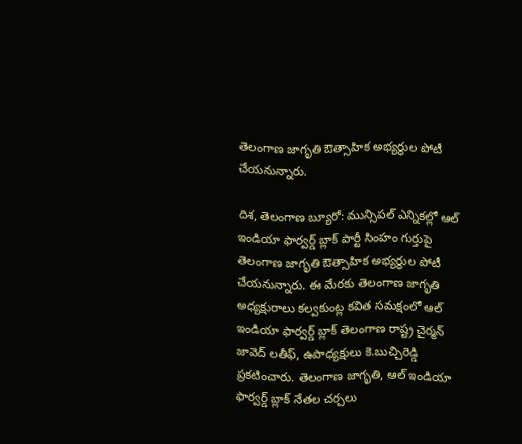తెలంగాణ జాగృతి ఔత్సాహిక అభ్యర్థుల పోటీ చేయనున్నారు.

దిశ, తెలంగాణ బ్యూరో: మున్సిపల్ ఎన్నికల్లో ఆల్ ఇండియా ఫార్వర్డ్ బ్లాక్ పార్టీ సింహం గుర్తుపై తెలంగాణ జాగృతి ఔత్సాహిక అభ్యర్థుల పోటీ చేయనున్నారు. ఈ మేరకు తెలంగాణ జాగృతి అధ్యక్షురాలు కల్వకుంట్ల కవిత సమక్షంలో ఆల్ ఇండియా ఫార్వర్డ్ బ్లాక్ తెలంగాణ రాష్ట్ర చైర్మన్ జావెద్ లతీఫ్, ఉపాధ్యక్షులు కె.బుచ్చిరెడ్డి ప్రకటించారు. తెలంగాణ జాగృతి, ఆల్ ఇండియా ఫార్వర్డ్ బ్లాక్ నేతల చర్చలు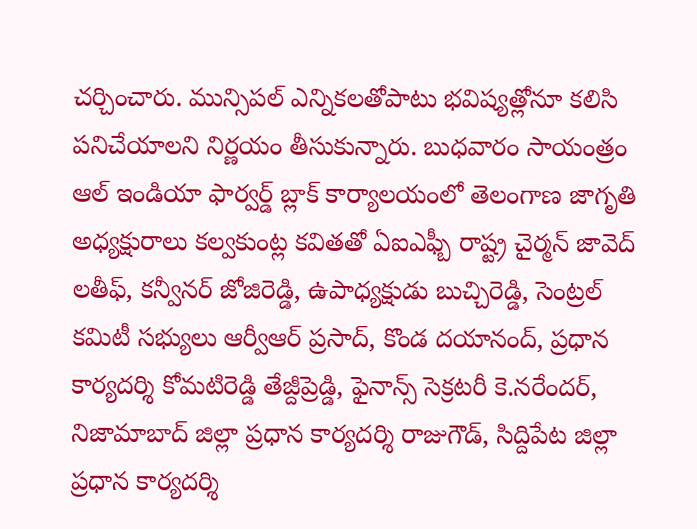చర్చించారు. మున్సిపల్ ఎన్నికలతోపాటు భవిష్యత్లోనూ కలిసి పనిచేయాలని నిర్ణయం తీసుకున్నారు. బుధవారం సాయంత్రం ఆల్ ఇండియా ఫార్వర్డ్ బ్లాక్ కార్యాలయంలో తెలంగాణ జాగృతి అధ్యక్షురాలు కల్వకుంట్ల కవితతో ఏఐఎఫ్బీ రాష్ట్ర చైర్మన్ జావెద్ లతీఫ్, కన్వీనర్ జోజిరెడ్డి, ఉపాధ్యక్షుడు బుచ్చిరెడ్డి, సెంట్రల్ కమిటీ సభ్యులు ఆర్వీఆర్ ప్రసాద్, కొండ దయానంద్, ప్రధాన కార్యదర్శి కోమటిరెడ్డి తేజ్దీప్రెడ్డి, ఫైనాన్స్ సెక్రటరీ కె.నరేందర్, నిజామాబాద్ జిల్లా ప్రధాన కార్యదర్శి రాజుగౌడ్, సిద్దిపేట జిల్లా ప్రధాన కార్యదర్శి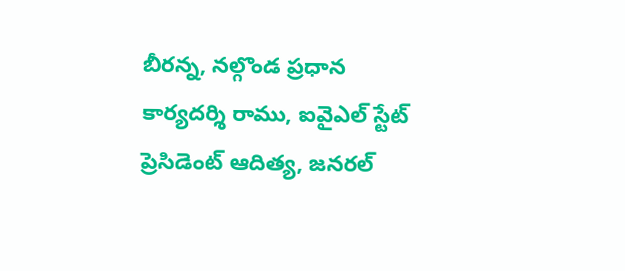బీరన్న, నల్గొండ ప్రధాన కార్యదర్శి రాము, ఐవైఎల్ స్టేట్ ప్రెసిడెంట్ ఆదిత్య, జనరల్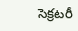సెక్రటరీ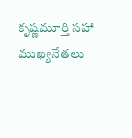కృష్ణమూర్తి సహా ముఖ్యనేతలు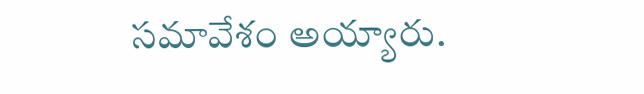సమావేశం అయ్యారు.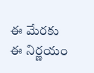ఈ మేరకు ఈ నిర్ణయం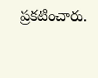ప్రకటించారు.